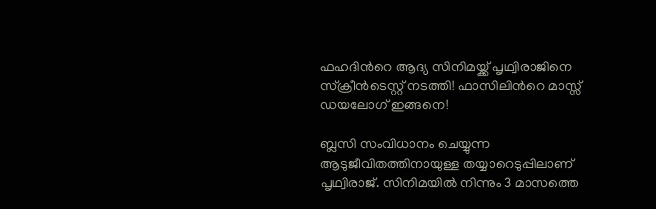ഫഹദിന്‍റെ ആദ്യ സിനിമയ്ക്ക് പൃഥ്വിരാജിനെ സ്ക്രീന്‍ടെസ്റ്റ് നടത്തി! ഫാസിലിന്‍റെ മാസ്സ് ഡയലോഗ് ഇങ്ങനെ!

ബ്ലസി സംവിധാനം ചെയ്യുന്ന ആടുജീവിതത്തിനായുള്ള തയ്യാറെടുപ്പിലാണ് പൃഥ്വിരാജ്. സിനിമയില്‍ നിന്നും 3 മാസത്തെ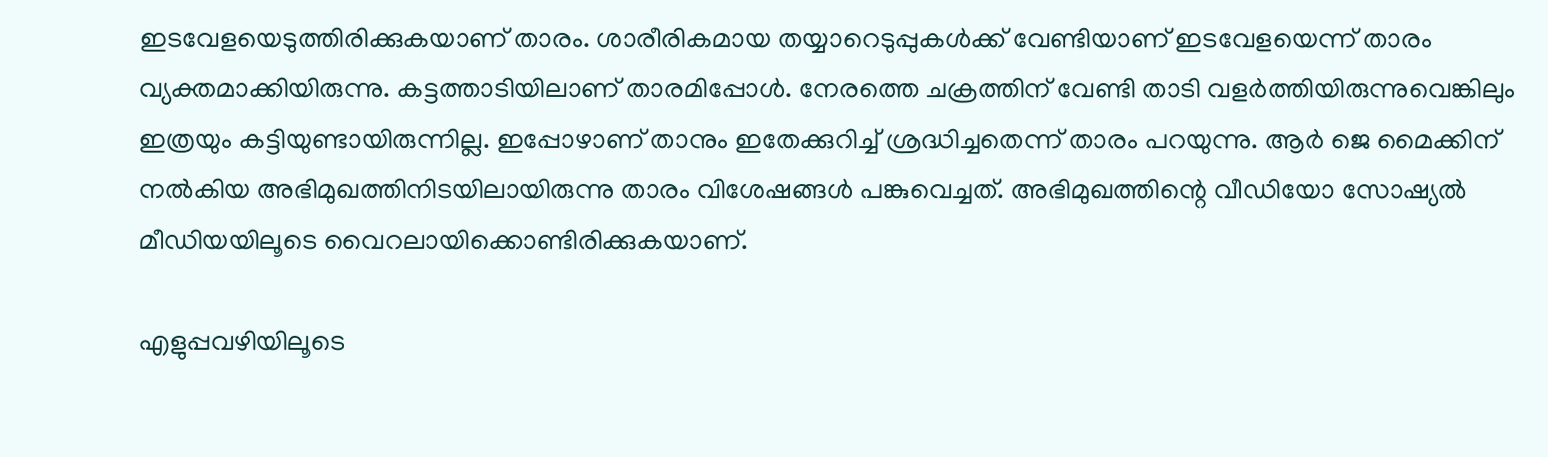ഇടവേളയെടുത്തിരിക്കുകയാണ് താരം. ശാരീരികമായ തയ്യാറെടുപ്പുകള്‍ക്ക് വേണ്ടിയാണ് ഇടവേളയെന്ന് താരം വ്യക്തമാക്കിയിരുന്നു. കട്ടത്താടിയിലാണ് താരമിപ്പോള്‍. നേരത്തെ ചക്രത്തിന് വേണ്ടി താടി വളര്‍ത്തിയിരുന്നുവെങ്കിലും ഇത്രയും കട്ടിയുണ്ടായിരുന്നില്ല. ഇപ്പോഴാണ് താനും ഇതേക്കുറിച്ച് ശ്രദ്ധിച്ചതെന്ന് താരം പറയുന്നു. ആര്‍ ജെ മൈക്കിന് നല്‍കിയ അഭിമുഖത്തിനിടയിലായിരുന്നു താരം വിശേഷങ്ങള്‍ പങ്കുവെച്ചത്. അഭിമുഖത്തിന്റെ വീഡിയോ സോഷ്യല്‍ മീഡിയയിലൂടെ വൈറലായിക്കൊണ്ടിരിക്കുകയാണ്.

എളുപ്പവഴിയിലൂടെ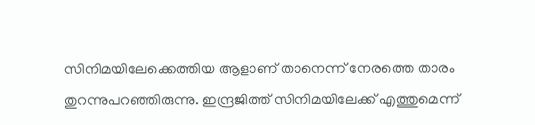സിനിമയിലേക്കെത്തിയ ആളാണ് താനെന്ന് നേരത്തെ താരം തുറന്നുപറഞ്ഞിരുന്നു. ഇന്ദ്രജിത്ത് സിനിമയിലേക്ക് എത്തുമെന്ന്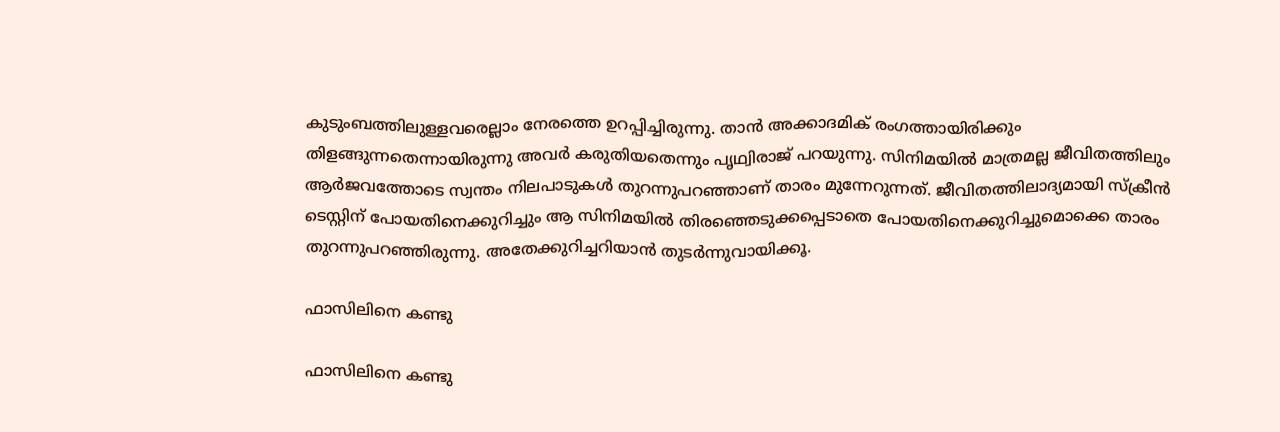കുടുംബത്തിലുള്ളവരെല്ലാം നേരത്തെ ഉറപ്പിച്ചിരുന്നു. താന്‍ അക്കാദമിക് രംഗത്തായിരിക്കും തിളങ്ങുന്നതെന്നായിരുന്നു അവര്‍ കരുതിയതെന്നും പൃഥ്വിരാജ് പറയുന്നു. സിനിമയില്‍ മാത്രമല്ല ജീവിതത്തിലും ആര്‍ജവത്തോടെ സ്വന്തം നിലപാടുകള്‍ തുറന്നുപറഞ്ഞാണ് താരം മുന്നേറുന്നത്. ജീവിതത്തിലാദ്യമായി സ്‌ക്രീന്‍ ടെസ്റ്റിന് പോയതിനെക്കുറിച്ചും ആ സിനിമയില്‍ തിരഞ്ഞെടുക്കപ്പെടാതെ പോയതിനെക്കുറിച്ചുമൊക്കെ താരം തുറന്നുപറഞ്ഞിരുന്നു. അതേക്കുറിച്ചറിയാന്‍ തുടര്‍ന്നുവായിക്കൂ.

ഫാസിലിനെ കണ്ടു

ഫാസിലിനെ കണ്ടു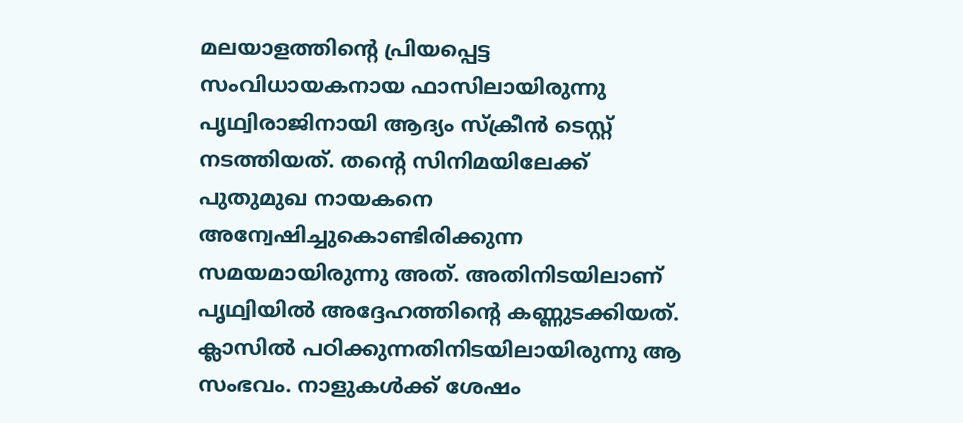മലയാളത്തിന്റെ പ്രിയപ്പെട്ട സംവിധായകനായ ഫാസിലായിരുന്നു പൃഥ്വിരാജിനായി ആദ്യം സ്ക്രീന്‍ ടെസ്റ്റ് നടത്തിയത്. തന്റെ സിനിമയിലേക്ക് പുതുമുഖ നായകനെ അന്വേഷിച്ചുകൊണ്ടിരിക്കുന്ന സമയമായിരുന്നു അത്. അതിനിടയിലാണ് പൃഥ്വിയില്‍ അദ്ദേഹത്തിന്റെ കണ്ണുടക്കിയത്. ക്ലാസില്‍ പഠിക്കുന്നതിനിടയിലായിരുന്നു ആ സംഭവം. നാളുകള്‍ക്ക് ശേഷം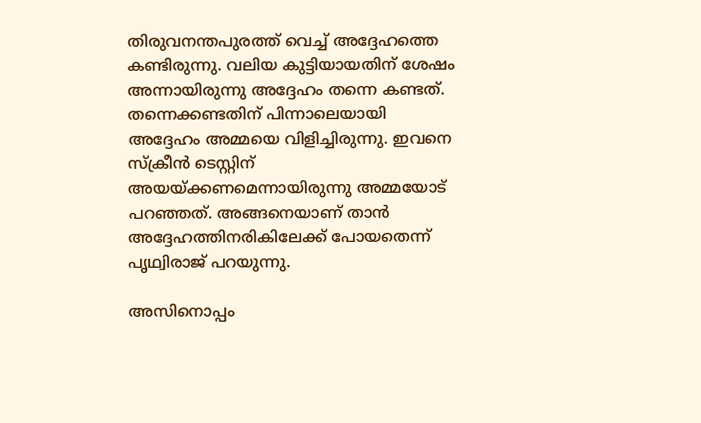തിരുവനന്തപുരത്ത് വെച്ച് അദ്ദേഹത്തെ കണ്ടിരുന്നു. വലിയ കുട്ടിയായതിന് ശേഷം അന്നായിരുന്നു അദ്ദേഹം തന്നെ കണ്ടത്. തന്നെക്കണ്ടതിന് പിന്നാലെയായി അദ്ദേഹം അമ്മയെ വിളിച്ചിരുന്നു. ഇവനെ സ്‌ക്രീന്‍ ടെസ്റ്റിന് അയയ്ക്കണമെന്നായിരുന്നു അമ്മയോട് പറഞ്ഞത്. അങ്ങനെയാണ് താന്‍ അദ്ദേഹത്തിനരികിലേക്ക് പോയതെന്ന് പൃഥ്വിരാജ് പറയുന്നു.

അസിനൊപ്പം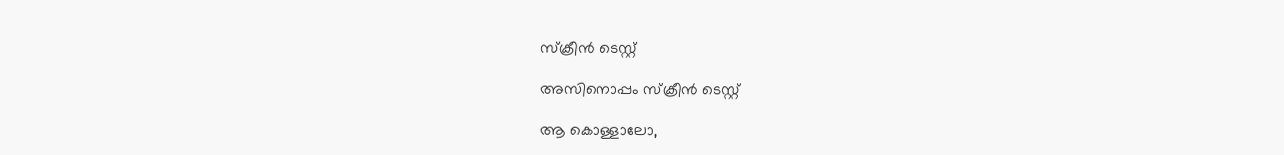സ്‌ക്രീന്‍ ടെസ്റ്റ്

അസിനൊപ്പം സ്‌ക്രീന്‍ ടെസ്റ്റ്

ആ കൊള്ളാലോ,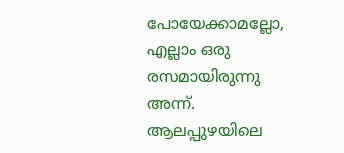പോയേക്കാമല്ലോ, എല്ലാം ഒരു രസമായിരുന്നു അന്ന്. ആലപ്പുഴയിലെ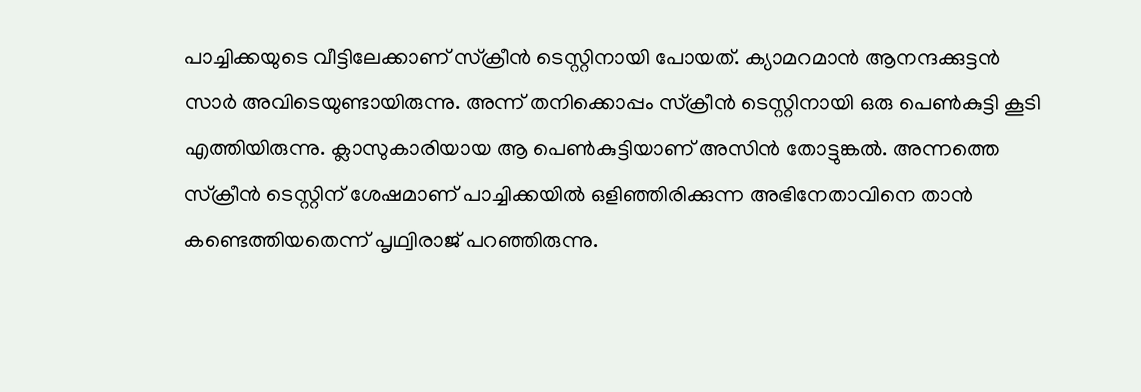പാച്ചിക്കയുടെ വീട്ടിലേക്കാണ് സ്‌ക്രീന്‍ ടെസ്റ്റിനായി പോയത്. ക്യാമറമാന്‍ ആനന്ദക്കുട്ടന്‍ സാര്‍ അവിടെയുണ്ടായിരുന്നു. അന്ന് തനിക്കൊപ്പം സ്‌ക്രീന്‍ ടെസ്റ്റിനായി ഒരു പെണ്‍കുട്ടി കൂടി എത്തിയിരുന്നു. ക്ലാസുകാരിയായ ആ പെണ്‍കുട്ടിയാണ് അസിന്‍ തോട്ടുങ്കല്‍. അന്നത്തെ സ്‌ക്രീന്‍ ടെസ്റ്റിന് ശേഷമാണ് പാച്ചിക്കയില്‍ ഒളിഞ്ഞിരിക്കുന്ന അഭിനേതാവിനെ താന്‍ കണ്ടെത്തിയതെന്ന് പൃഥ്വിരാജ് പറഞ്ഞിരുന്നു.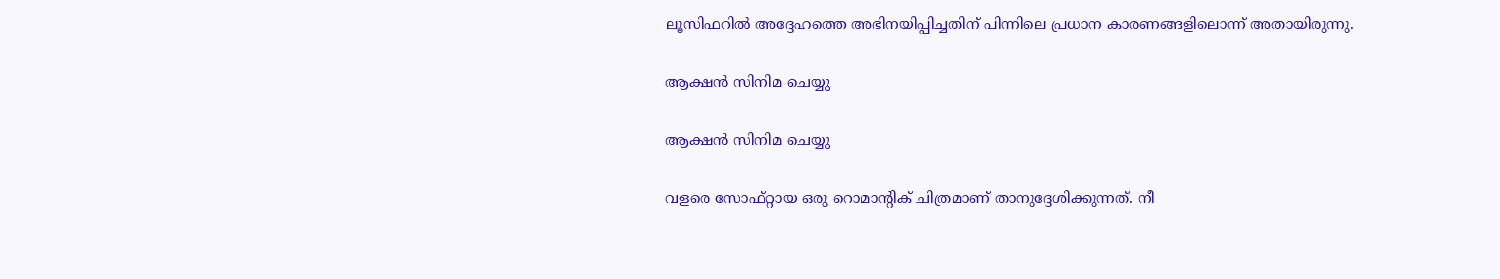ലൂസിഫറില്‍ അദ്ദേഹത്തെ അഭിനയിപ്പിച്ചതിന് പിന്നിലെ പ്രധാന കാരണങ്ങളിലൊന്ന് അതായിരുന്നു.

ആക്ഷന്‍ സിനിമ ചെയ്യു

ആക്ഷന്‍ സിനിമ ചെയ്യു

വളരെ സോഫ്റ്റായ ഒരു റൊമാന്റിക് ചിത്രമാണ് താനുദ്ദേശിക്കുന്നത്. നീ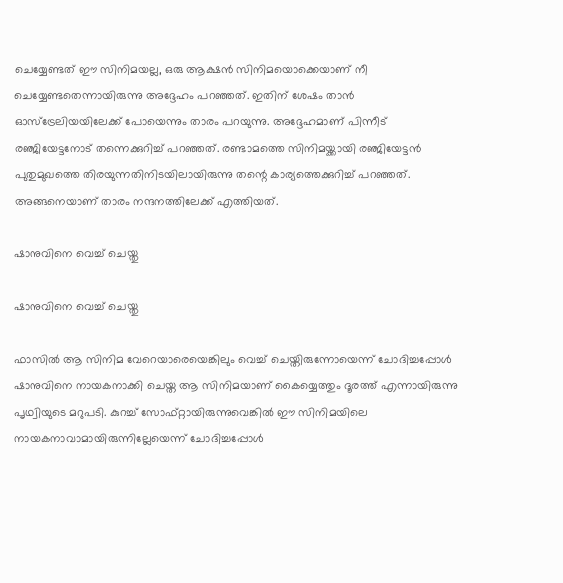ചെയ്യേണ്ടത് ഈ സിനിമയല്ല, ഒരു ആക്ഷന്‍ സിനിമയൊക്കെയാണ് നീ ചെയ്യേണ്ടതെന്നായിരുന്നു അദ്ദേഹം പറഞ്ഞത്. ഇതിന് ശേഷം താന്‍ ഓസ്‌ട്രേലിയയിലേക്ക് പോയെന്നും താരം പറയുന്നു. അദ്ദേഹമാണ് പിന്നീട് രഞ്ജിയേട്ടനോട് തന്നെക്കുറിച്ച് പറഞ്ഞത്. രണ്ടാമത്തെ സിനിമയ്ക്കായി രഞ്ജിയേട്ടന്‍ പുതുമുഖത്തെ തിരയുന്നതിനിടയിലായിരുന്നു തന്റെ കാര്യത്തെക്കുറിച്ച് പറഞ്ഞത്. അങ്ങനെയാണ് താരം നന്ദനത്തിലേക്ക് എത്തിയത്.

ഷാനുവിനെ വെച്ച് ചെയ്തു

ഷാനുവിനെ വെച്ച് ചെയ്തു

ഫാസില്‍ ആ സിനിമ വേറെയാരെയെങ്കിലും വെച്ച് ചെയ്തിരുന്നോയെന്ന് ചോദിച്ചപ്പോള്‍ ഷാനുവിനെ നായകനാക്കി ചെയ്ത ആ സിനിമയാണ് കൈയ്യെത്തും ദൂരത്ത് എന്നായിരുന്നു പൃഥ്വിയുടെ മറുപടി. കുറച്ച് സോഫ്റ്റായിരുന്നുവെങ്കില്‍ ഈ സിനിമയിലെ നായകനാവാമായിരുന്നില്ലേയെന്ന് ചോദിച്ചപ്പോള്‍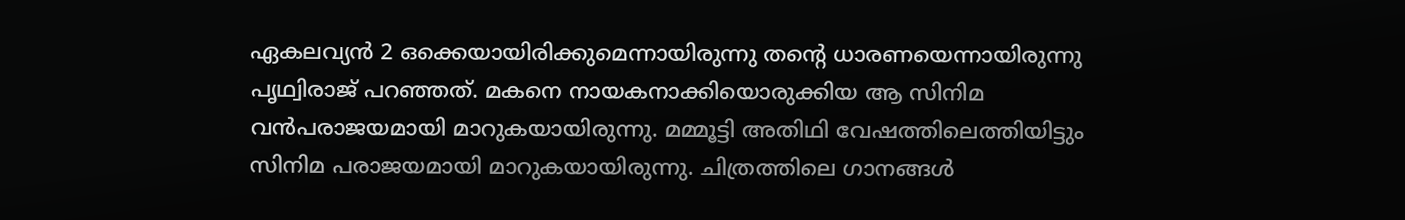ഏകലവ്യന്‍ 2 ഒക്കെയായിരിക്കുമെന്നായിരുന്നു തന്റെ ധാരണയെന്നായിരുന്നു പൃഥ്വിരാജ് പറഞ്ഞത്. മകനെ നായകനാക്കിയൊരുക്കിയ ആ സിനിമ വന്‍പരാജയമായി മാറുകയായിരുന്നു. മമ്മൂട്ടി അതിഥി വേഷത്തിലെത്തിയിട്ടും സിനിമ പരാജയമായി മാറുകയായിരുന്നു. ചിത്രത്തിലെ ഗാനങ്ങള്‍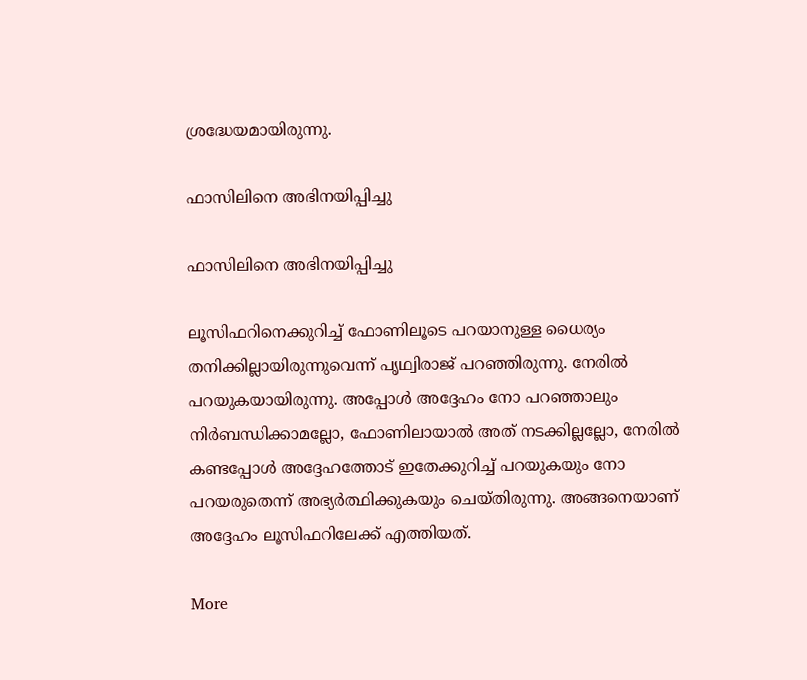ശ്രദ്ധേയമായിരുന്നു.

ഫാസിലിനെ അഭിനയിപ്പിച്ചു

ഫാസിലിനെ അഭിനയിപ്പിച്ചു

ലൂസിഫറിനെക്കുറിച്ച് ഫോണിലൂടെ പറയാനുള്ള ധൈര്യം തനിക്കില്ലായിരുന്നുവെന്ന് പൃഥ്വിരാജ് പറഞ്ഞിരുന്നു. നേരില്‍ പറയുകയായിരുന്നു. അപ്പോള്‍ അദ്ദേഹം നോ പറഞ്ഞാലും നിര്‍ബന്ധിക്കാമല്ലോ, ഫോണിലായാല്‍ അത് നടക്കില്ലല്ലോ, നേരില്‍ കണ്ടപ്പോള്‍ അദ്ദേഹത്തോട് ഇതേക്കുറിച്ച് പറയുകയും നോ പറയരുതെന്ന് അഭ്യര്‍ത്ഥിക്കുകയും ചെയ്തിരുന്നു. അങ്ങനെയാണ് അദ്ദേഹം ലൂസിഫറിലേക്ക് എത്തിയത്.

More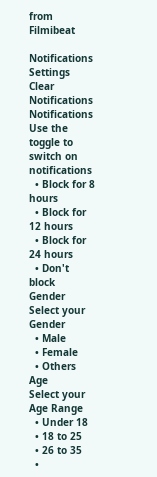from Filmibeat

Notifications
Settings
Clear Notifications
Notifications
Use the toggle to switch on notifications
  • Block for 8 hours
  • Block for 12 hours
  • Block for 24 hours
  • Don't block
Gender
Select your Gender
  • Male
  • Female
  • Others
Age
Select your Age Range
  • Under 18
  • 18 to 25
  • 26 to 35
  •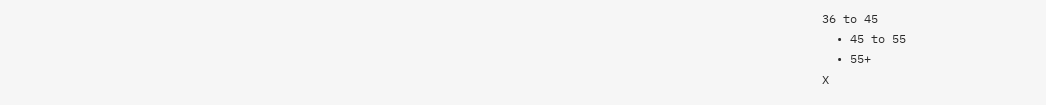36 to 45
  • 45 to 55
  • 55+
X